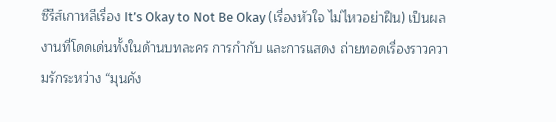ซีรีส์เกาหลีเรื่อง It’s Okay to Not Be Okay (เรื่องหัวใจ ไม่ไหวอย่าฝืน) เป็นผลงานที่โดดเด่นทั้งในด้านบทละคร การกำกับ และการแสดง ถ่ายทอดเรื่องราวความรักระหว่าง “มุนคัง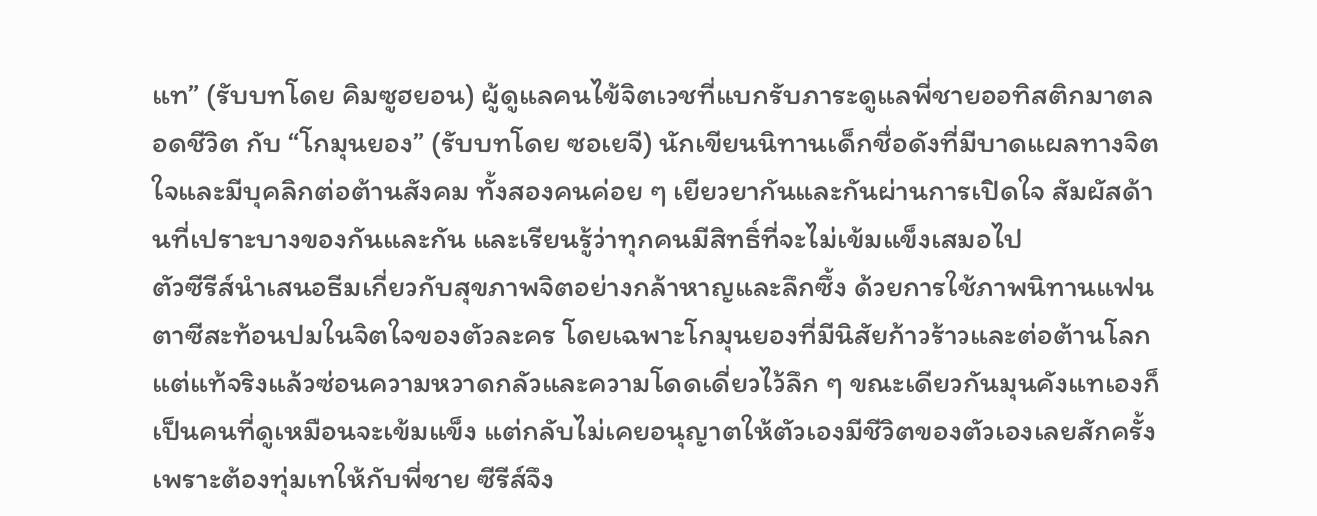แท” (รับบทโดย คิมซูฮยอน) ผู้ดูแลคนไข้จิตเวชที่แบกรับภาระดูแลพี่ชายออทิสติกมาตลอดชีวิต กับ “โกมุนยอง” (รับบทโดย ซอเยจี) นักเขียนนิทานเด็กชื่อดังที่มีบาดแผลทางจิตใจและมีบุคลิกต่อต้านสังคม ทั้งสองคนค่อย ๆ เยียวยากันและกันผ่านการเปิดใจ สัมผัสด้านที่เปราะบางของกันและกัน และเรียนรู้ว่าทุกคนมีสิทธิ์ที่จะไม่เข้มแข็งเสมอไป
ตัวซีรีส์นำเสนอธีมเกี่ยวกับสุขภาพจิตอย่างกล้าหาญและลึกซึ้ง ด้วยการใช้ภาพนิทานแฟนตาซีสะท้อนปมในจิตใจของตัวละคร โดยเฉพาะโกมุนยองที่มีนิสัยก้าวร้าวและต่อต้านโลก แต่แท้จริงแล้วซ่อนความหวาดกลัวและความโดดเดี่ยวไว้ลึก ๆ ขณะเดียวกันมุนคังแทเองก็เป็นคนที่ดูเหมือนจะเข้มแข็ง แต่กลับไม่เคยอนุญาตให้ตัวเองมีชีวิตของตัวเองเลยสักครั้ง เพราะต้องทุ่มเทให้กับพี่ชาย ซีรีส์จึง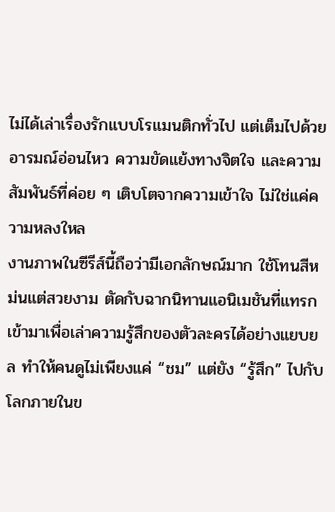ไม่ได้เล่าเรื่องรักแบบโรแมนติกทั่วไป แต่เต็มไปด้วยอารมณ์อ่อนไหว ความขัดแย้งทางจิตใจ และความสัมพันธ์ที่ค่อย ๆ เติบโตจากความเข้าใจ ไม่ใช่แค่ความหลงใหล
งานภาพในซีรีส์นี้ถือว่ามีเอกลักษณ์มาก ใช้โทนสีหม่นแต่สวยงาม ตัดกับฉากนิทานแอนิเมชันที่แทรกเข้ามาเพื่อเล่าความรู้สึกของตัวละครได้อย่างแยบยล ทำให้คนดูไม่เพียงแค่ “ชม” แต่ยัง “รู้สึก” ไปกับโลกภายในข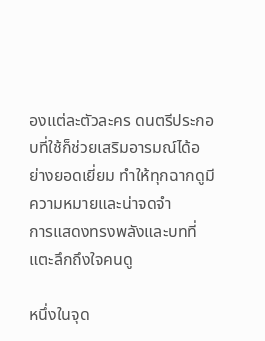องแต่ละตัวละคร ดนตรีประกอบที่ใช้ก็ช่วยเสริมอารมณ์ได้อย่างยอดเยี่ยม ทำให้ทุกฉากดูมีความหมายและน่าจดจำ
การแสดงทรงพลังและบทที่แตะลึกถึงใจคนดู

หนึ่งในจุด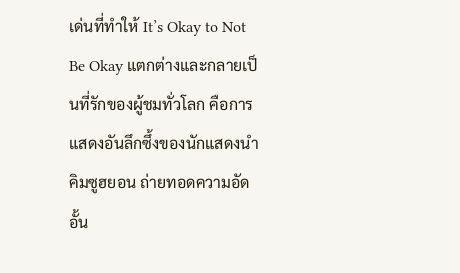เด่นที่ทำให้ It’s Okay to Not Be Okay แตกต่างและกลายเป็นที่รักของผู้ชมทั่วโลก คือการแสดงอันลึกซึ้งของนักแสดงนำ คิมซูฮยอน ถ่ายทอดความอัดอั้น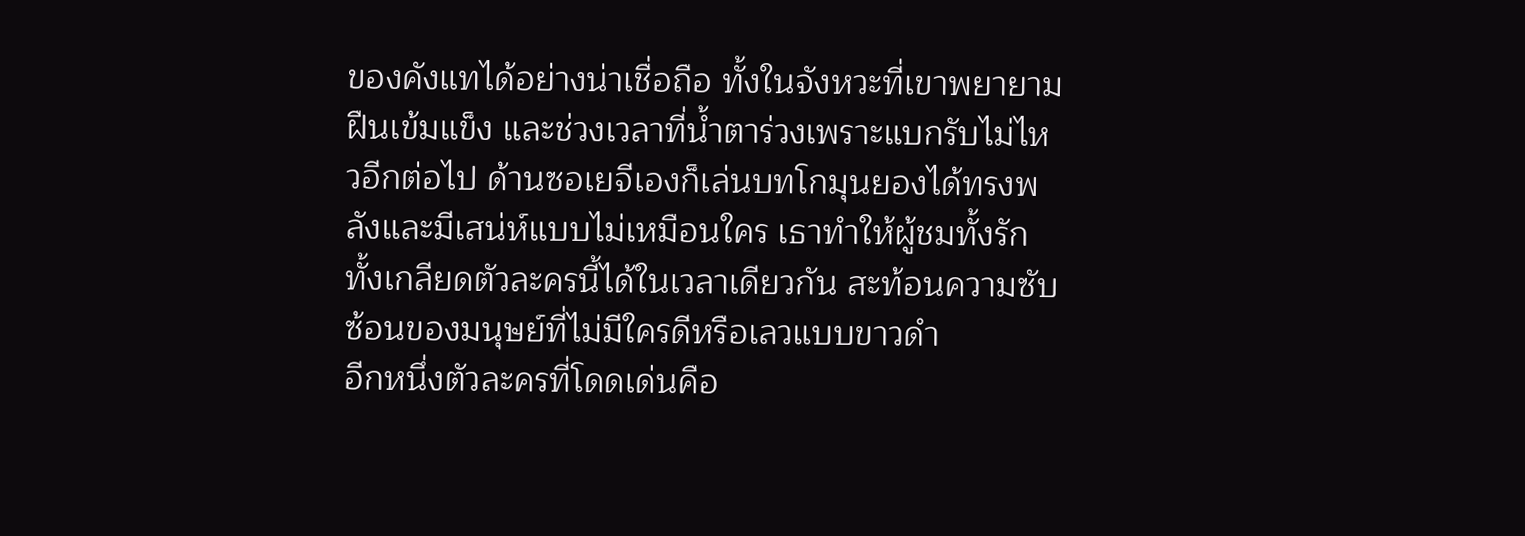ของคังแทได้อย่างน่าเชื่อถือ ทั้งในจังหวะที่เขาพยายามฝืนเข้มแข็ง และช่วงเวลาที่น้ำตาร่วงเพราะแบกรับไม่ไหวอีกต่อไป ด้านซอเยจีเองก็เล่นบทโกมุนยองได้ทรงพลังและมีเสน่ห์แบบไม่เหมือนใคร เธาทำให้ผู้ชมทั้งรักทั้งเกลียดตัวละครนี้ได้ในเวลาเดียวกัน สะท้อนความซับซ้อนของมนุษย์ที่ไม่มีใครดีหรือเลวแบบขาวดำ
อีกหนึ่งตัวละครที่โดดเด่นคือ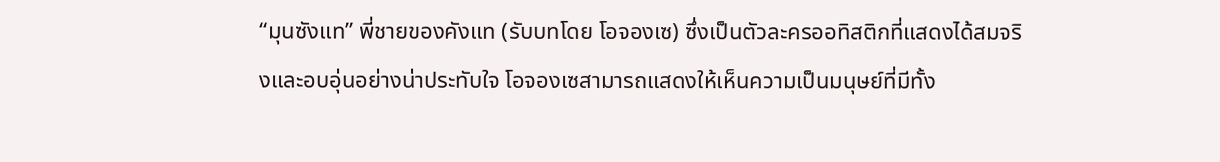“มุนซังแท” พี่ชายของคังแท (รับบทโดย โอจองเซ) ซึ่งเป็นตัวละครออทิสติกที่แสดงได้สมจริงและอบอุ่นอย่างน่าประทับใจ โอจองเซสามารถแสดงให้เห็นความเป็นมนุษย์ที่มีทั้ง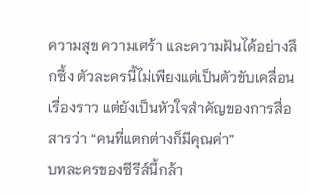ความสุข ความเศร้า และความฝันได้อย่างลึกซึ้ง ตัวละครนี้ไม่เพียงแต่เป็นตัวขับเคลื่อนเรื่องราว แต่ยังเป็นหัวใจสำคัญของการสื่อสารว่า “คนที่แตกต่างก็มีคุณค่า”
บทละครของซีรีส์นี้กล้า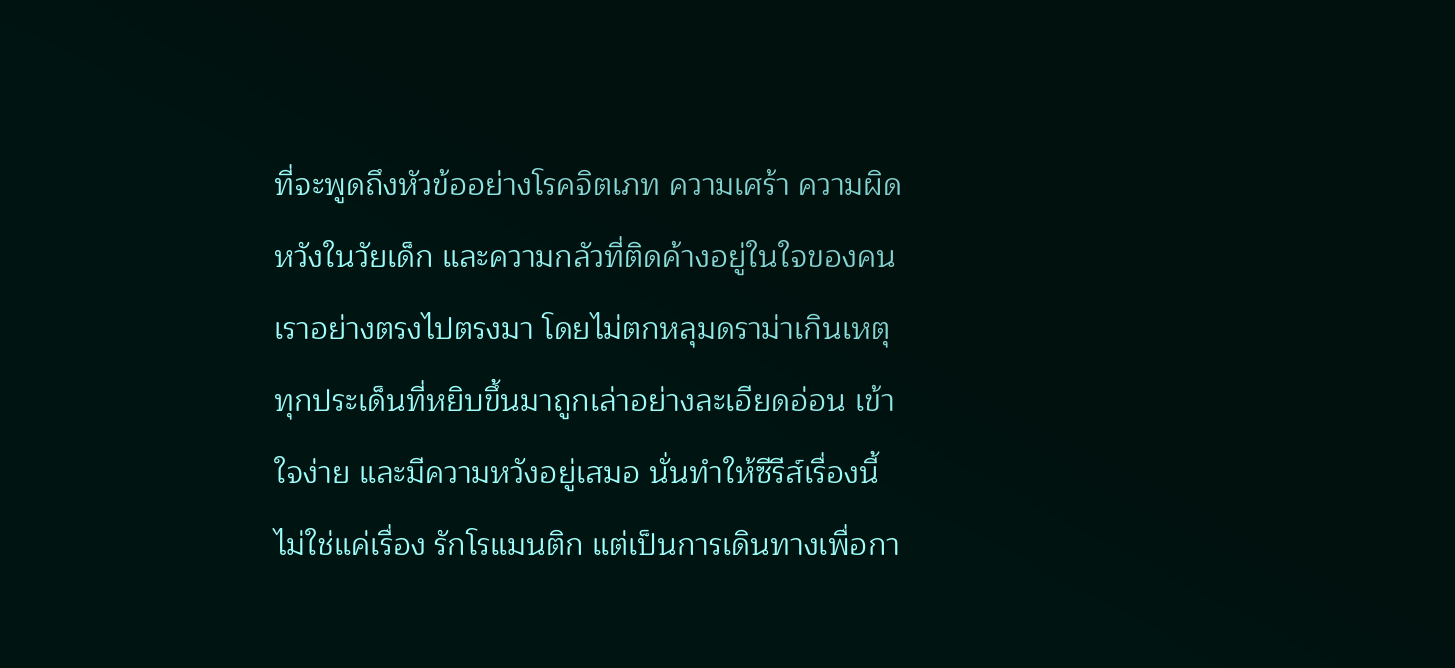ที่จะพูดถึงหัวข้ออย่างโรคจิตเภท ความเศร้า ความผิดหวังในวัยเด็ก และความกลัวที่ติดค้างอยู่ในใจของคนเราอย่างตรงไปตรงมา โดยไม่ตกหลุมดราม่าเกินเหตุ ทุกประเด็นที่หยิบขึ้นมาถูกเล่าอย่างละเอียดอ่อน เข้าใจง่าย และมีความหวังอยู่เสมอ นั่นทำให้ซีรีส์เรื่องนี้ไม่ใช่แค่เรื่อง รักโรแมนติก แต่เป็นการเดินทางเพื่อกา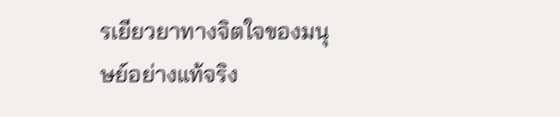รเยียวยาทางจิตใจของมนุษย์อย่างแท้จริง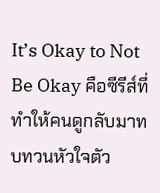It’s Okay to Not Be Okay คือซีรีส์ที่ทำให้คนดูกลับมาทบทวนหัวใจตัว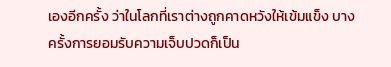เองอีกครั้ง ว่าในโลกที่เราต่างถูกคาดหวังให้เข้มแข็ง บางครั้งการยอมรับความเจ็บปวดก็เป็น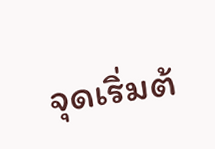จุดเริ่มต้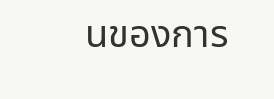นของการ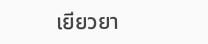เยียวยา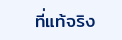ที่แท้จริง